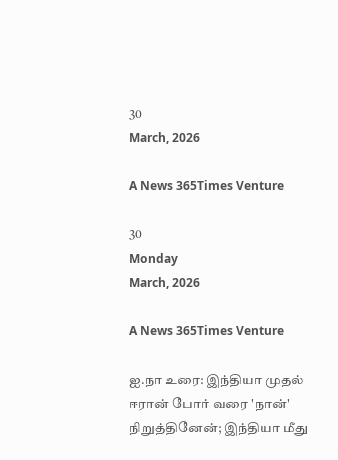30
March, 2026

A News 365Times Venture

30
Monday
March, 2026

A News 365Times Venture

ஐ.நா உரை: இந்தியா முதல் ஈரான் போர் வரை 'நான்' நிறுத்தினேன்; இந்தியா மீது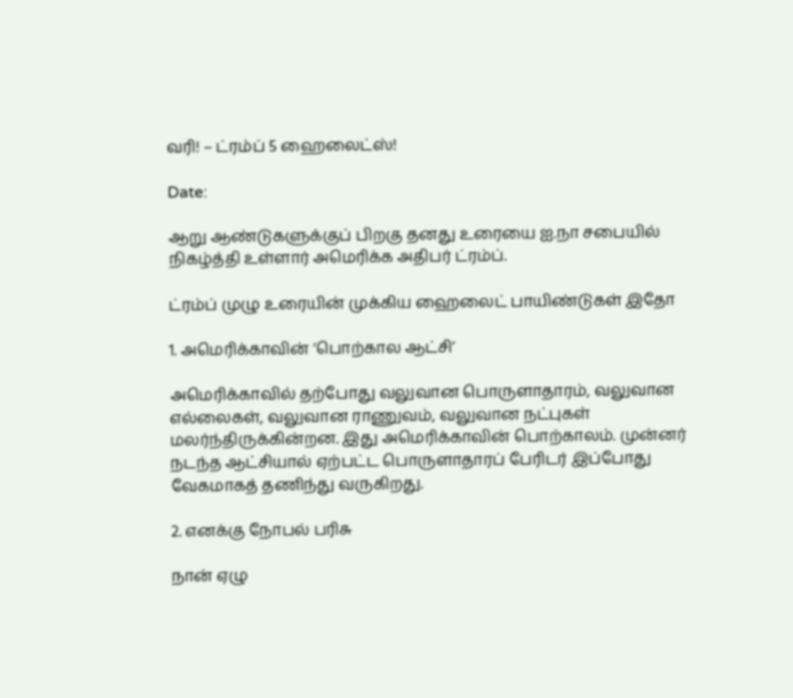வரி! – ட்ரம்ப் 5 ஹைலைட்ஸ்!

Date:

ஆறு ஆண்டுகளுக்குப் பிறகு தனது உரையை ஐ.நா சபையில் நிகழ்த்தி உள்ளார் அமெரிக்க அதிபர் ட்ரம்ப்.

ட்ரம்ப் முழு உரையின் முக்கிய ஹைலைட் பாயிண்டுகள் இதோ

1. அமெரிக்காவின் ‘பொற்கால ஆட்சி’

அமெரிக்காவில் தற்போது வலுவான பொருளாதாரம், வலுவான எல்லைகள், வலுவான ராணுவம், வலுவான நட்புகள் மலர்ந்திருக்கின்றன. இது அமெரிக்காவின் பொற்காலம். முன்னர் நடந்த ஆட்சியால் ஏற்பட்ட பொருளாதாரப் பேரிடர் இப்போது வேகமாகத் தணிந்து வருகிறது.

2. எனக்கு நோபல் பரிசு

நான் ஏழு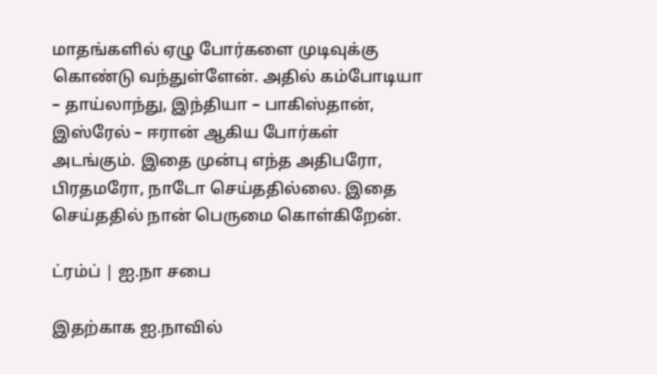மாதங்களில் ஏழு போர்களை முடிவுக்கு கொண்டு வந்துள்ளேன். அதில் கம்போடியா – தாய்லாந்து, இந்தியா – பாகிஸ்தான், இஸ்ரேல் – ஈரான் ஆகிய போர்கள் அடங்கும். இதை முன்பு எந்த அதிபரோ, பிரதமரோ, நாடோ செய்ததில்லை. இதை செய்ததில் நான் பெருமை கொள்கிறேன்.

ட்ரம்ப் | ஐ.நா சபை

இதற்காக ஐ.நாவில்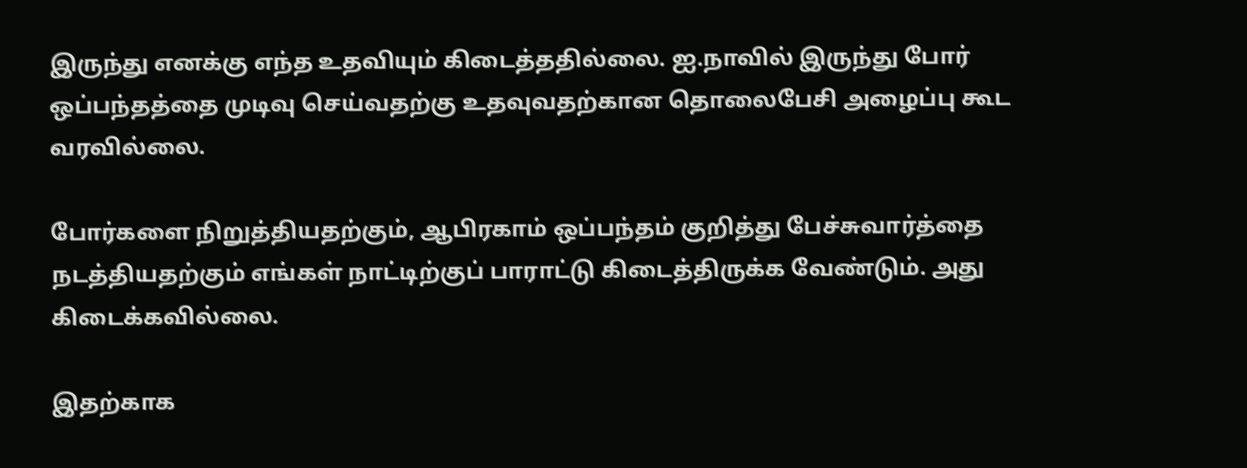இருந்து எனக்கு எந்த உதவியும் கிடைத்ததில்லை. ஐ.நாவில் இருந்து போர் ஒப்பந்தத்தை முடிவு செய்வதற்கு உதவுவதற்கான தொலைபேசி அழைப்பு கூட வரவில்லை.

போர்களை நிறுத்தியதற்கும், ஆபிரகாம் ஒப்பந்தம் குறித்து பேச்சுவார்த்தை நடத்தியதற்கும் எங்கள் நாட்டிற்குப் பாராட்டு கிடைத்திருக்க வேண்டும். அது கிடைக்கவில்லை.

இதற்காக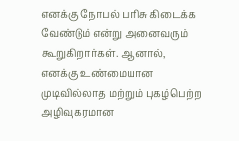எனக்கு நோபல் பரிசு கிடைக்க வேண்டும் என்று அனைவரும் கூறுகிறார்கள். ஆனால், எனக்கு உண்மையான முடிவில்லாத மற்றும் புகழ்பெற்ற அழிவுகரமான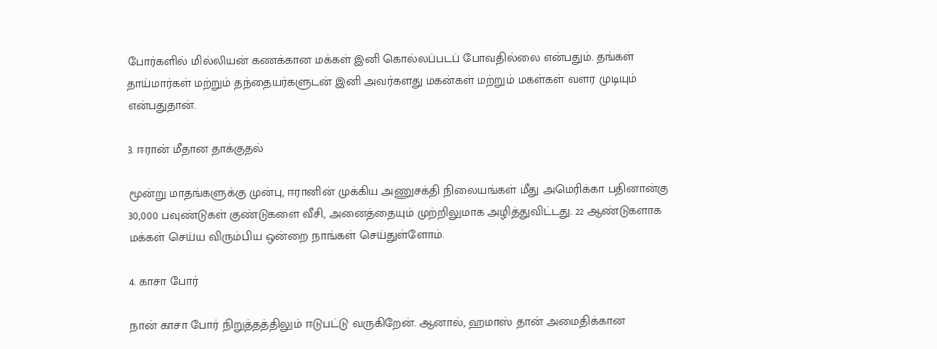போர்களில் மில்லியன் கணக்கான மக்கள் இனி கொல்லப்படப் போவதில்லை என்பதும். தங்கள் தாய்மார்கள் மற்றும் தந்தையர்களுடன் இனி அவர்களது மகன்கள் மற்றும் மகள்கள் வளர முடியும் என்பதுதான்.

3. ஈரான் மீதான தாக்குதல்

மூன்று மாதங்களுக்கு முன்பு, ஈரானின் முக்கிய அணுசக்தி நிலையங்கள் மீது அமெரிக்கா பதினான்கு 30,000 பவுண்டுகள் குண்டுகளை வீசி, அனைத்தையும் முற்றிலுமாக அழித்துவிட்டது. 22 ஆண்டுகளாக மக்கள் செய்ய விரும்பிய ஒன்றை நாங்கள் செய்துள்ளோம்.

4. காசா போர்

நான் காசா போர் நிறுத்தத்திலும் ஈடுபட்டு வருகிறேன். ஆனால், ஹமாஸ் தான் அமைதிக்கான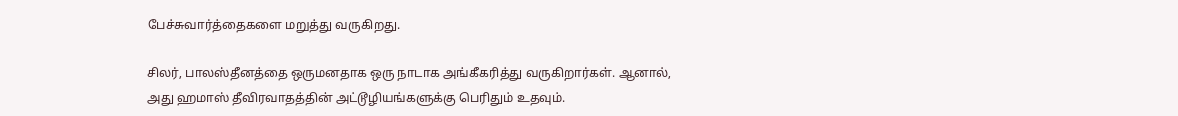பேச்சுவார்த்தைகளை மறுத்து வருகிறது.

சிலர், பாலஸ்தீனத்தை ஒருமனதாக ஒரு நாடாக அங்கீகரித்து வருகிறார்கள். ஆனால், அது ஹமாஸ் தீவிரவாதத்தின் அட்டூழியங்களுக்கு பெரிதும் உதவும்.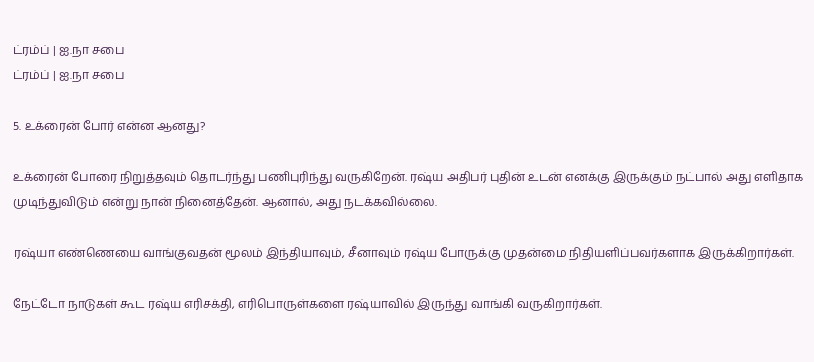ட்ரம்ப் | ஐ.நா சபை
ட்ரம்ப் | ஐ.நா சபை

5. உக்ரைன் போர் என்ன ஆனது?

உக்ரைன் போரை நிறுத்தவும் தொடர்ந்து பணிபுரிந்து வருகிறேன். ரஷ்ய அதிபர் புதின் உடன் எனக்கு இருக்கும் நட்பால் அது எளிதாக முடிந்துவிடும் என்று நான் நினைத்தேன். ஆனால், அது நடக்கவில்லை.

ரஷ்யா எண்ணெயை வாங்குவதன் மூலம் இந்தியாவும், சீனாவும் ரஷ்ய போருக்கு முதன்மை நிதியளிப்பவர்களாக இருக்கிறார்கள்.

நேட்டோ நாடுகள் கூட ரஷ்ய எரிசக்தி, எரிபொருள்களை ரஷ்யாவில் இருந்து வாங்கி வருகிறார்கள்.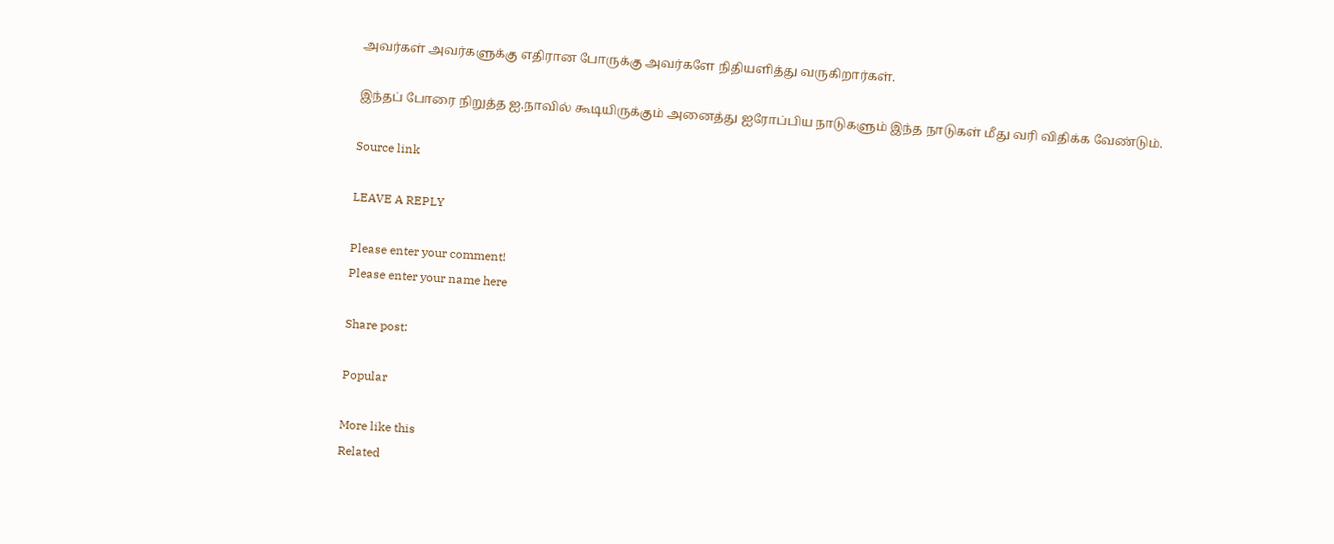அவர்கள் அவர்களுக்கு எதிரான போருக்கு அவர்களே நிதியளித்து வருகிறார்கள்.

இந்தப் போரை நிறுத்த ஐ.நாவில் கூடியிருக்கும் அனைத்து ஐரோப்பிய நாடுகளும் இந்த நாடுகள் மீது வரி விதிக்க வேண்டும்.

Source link

LEAVE A REPLY

Please enter your comment!
Please enter your name here

Share post:

Popular

More like this
Related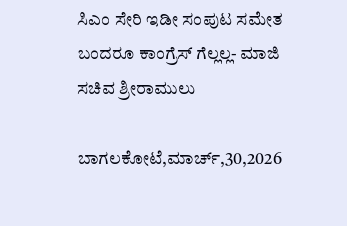ಸಿಎಂ ಸೇರಿ ಇಡೀ ಸಂಪುಟ ಸಮೇತ ಬಂದರೂ ಕಾಂಗ್ರೆಸ್ ಗೆಲ್ಲಲ್ಲ- ಮಾಜಿ ಸಚಿವ ಶ್ರೀರಾಮುಲು

ಬಾಗಲಕೋಟೆ,ಮಾರ್ಚ್,30,2026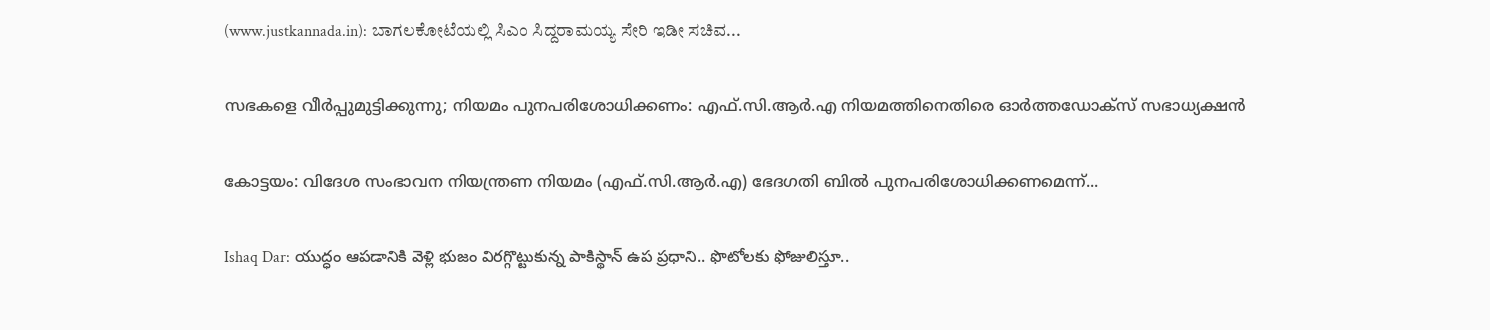(www.justkannada.in): ಬಾಗಲಕೋಟೆಯಲ್ಲಿ ಸಿಎಂ ಸಿದ್ದರಾಮಯ್ಯ ಸೇರಿ ಇಡೀ ಸಚಿವ...

സഭകളെ വീര്‍പ്പുമുട്ടിക്കുന്നു; നിയമം പുനപരിശോധിക്കണം: എഫ്.സി.ആര്‍.എ നിയമത്തിനെതിരെ ഓര്‍ത്തഡോക്‌സ് സഭാധ്യക്ഷന്‍

കോട്ടയം: വിദേശ സംഭാവന നിയന്ത്രണ നിയമം (എഫ്.സി.ആര്‍.എ) ഭേദഗതി ബില്‍ പുനപരിശോധിക്കണമെന്ന്...

Ishaq Dar: యుద్ధం ఆపడానికి వెళ్లి భుజం విరగ్గొట్టుకున్న పాకిస్థాన్ ఉప ప్రధాని.. ఫొటోలకు ఫోజులిస్తూ..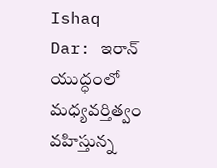Ishaq Dar: ఇరాన్ యుద్ధంలో మధ్యవర్తిత్వం వహిస్తున్న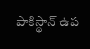పాకిస్థాన్‌ ఉప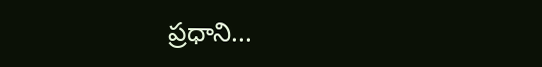ప్రధాని...